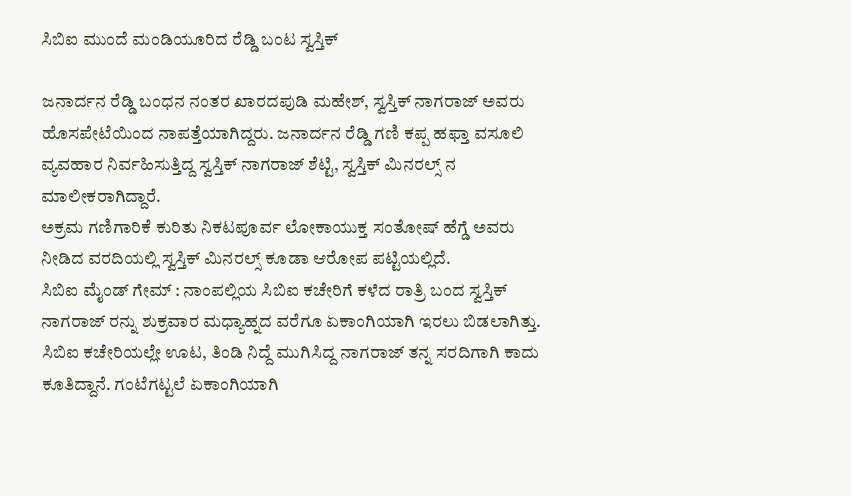ಸಿಬಿಐ ಮುಂದೆ ಮಂಡಿಯೂರಿದ ರೆಡ್ಡಿ ಬಂಟ ಸ್ವಸ್ತಿಕ್

ಜನಾರ್ದನ ರೆಡ್ಡಿ ಬಂಧನ ನಂತರ ಖಾರದಪುಡಿ ಮಹೇಶ್, ಸ್ವಸ್ತಿಕ್ ನಾಗರಾಜ್ ಅವರು ಹೊಸಪೇಟೆಯಿಂದ ನಾಪತ್ತೆಯಾಗಿದ್ದರು. ಜನಾರ್ದನ ರೆಡ್ಡಿ ಗಣಿ ಕಪ್ಪ ಹಫ್ತಾ ವಸೂಲಿ ವ್ಯವಹಾರ ನಿರ್ವಹಿಸುತ್ತಿದ್ದ ಸ್ವಸ್ತಿಕ್ ನಾಗರಾಜ್ ಶೆಟ್ಟಿ, ಸ್ವಸ್ತಿಕ್ ಮಿನರಲ್ಸ್ ನ ಮಾಲೀಕರಾಗಿದ್ದಾರೆ.
ಅಕ್ರಮ ಗಣಿಗಾರಿಕೆ ಕುರಿತು ನಿಕಟಪೂರ್ವ ಲೋಕಾಯುಕ್ತ ಸಂತೋಷ್ ಹೆಗ್ಡೆ ಅವರು ನೀಡಿದ ವರದಿಯಲ್ಲಿ ಸ್ವಸ್ತಿಕ್ ಮಿನರಲ್ಸ್ ಕೂಡಾ ಆರೋಪ ಪಟ್ಟಿಯಲ್ಲಿದೆ.
ಸಿಬಿಐ ಮೈಂಡ್ ಗೇಮ್ : ನಾಂಪಲ್ಲಿಯ ಸಿಬಿಐ ಕಚೇರಿಗೆ ಕಳೆದ ರಾತ್ರಿ ಬಂದ ಸ್ವಸ್ತಿಕ್ ನಾಗರಾಜ್ ರನ್ನು ಶುಕ್ರವಾರ ಮಧ್ಯಾಹ್ನದ ವರೆಗೂ ಏಕಾಂಗಿಯಾಗಿ ಇರಲು ಬಿಡಲಾಗಿತ್ತು.
ಸಿಬಿಐ ಕಚೇರಿಯಲ್ಲೇ ಊಟ, ತಿಂಡಿ ನಿದ್ದೆ ಮುಗಿಸಿದ್ದ ನಾಗರಾಜ್ ತನ್ನ ಸರದಿಗಾಗಿ ಕಾದು ಕೂತಿದ್ದಾನೆ. ಗಂಟೆಗಟ್ಟಲೆ ಏಕಾಂಗಿಯಾಗಿ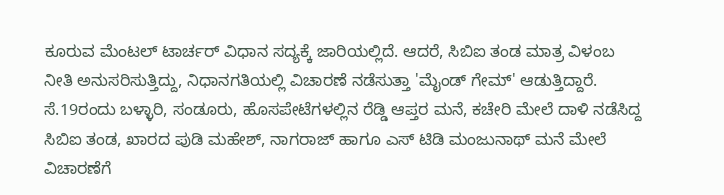ಕೂರುವ ಮೆಂಟಲ್ ಟಾರ್ಚರ್ ವಿಧಾನ ಸದ್ಯಕ್ಕೆ ಜಾರಿಯಲ್ಲಿದೆ. ಆದರೆ, ಸಿಬಿಐ ತಂಡ ಮಾತ್ರ ವಿಳಂಬ ನೀತಿ ಅನುಸರಿಸುತ್ತಿದ್ದು, ನಿಧಾನಗತಿಯಲ್ಲಿ ವಿಚಾರಣೆ ನಡೆಸುತ್ತಾ 'ಮೈಂಡ್ ಗೇಮ್' ಆಡುತ್ತಿದ್ದಾರೆ.
ಸೆ.19ರಂದು ಬಳ್ಳಾರಿ, ಸಂಡೂರು, ಹೊಸಪೇಟೆಗಳಲ್ಲಿನ ರೆಡ್ಡಿ ಆಪ್ತರ ಮನೆ, ಕಚೇರಿ ಮೇಲೆ ದಾಳಿ ನಡೆಸಿದ್ದ ಸಿಬಿಐ ತಂಡ, ಖಾರದ ಪುಡಿ ಮಹೇಶ್, ನಾಗರಾಜ್ ಹಾಗೂ ಎಸ್ ಟಿಡಿ ಮಂಜುನಾಥ್ ಮನೆ ಮೇಲೆ ವಿಚಾರಣೆಗೆ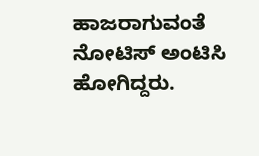ಹಾಜರಾಗುವಂತೆ ನೋಟಿಸ್ ಅಂಟಿಸಿ ಹೋಗಿದ್ದರು.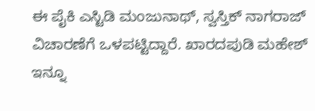ಈ ಪೈಕಿ ಎಸ್ಟಿಡಿ ಮಂಜುನಾಥ್, ಸ್ವಸ್ತಿಕ್ ನಾಗರಾಜ್ ವಿಚಾರಣೆಗೆ ಒಳಪಟ್ಟಿದ್ದಾರೆ. ಖಾರದಪುಡಿ ಮಹೇಶ್ ಇನ್ನೂ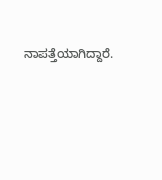ನಾಪತ್ತೆಯಾಗಿದ್ದಾರೆ.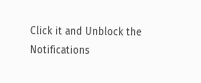Click it and Unblock the Notifications